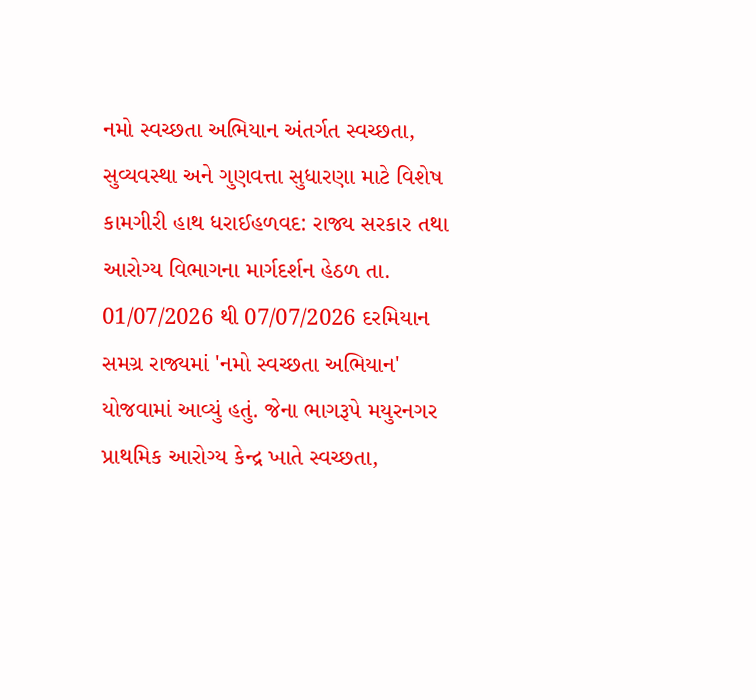નમો સ્વચ્છતા અભિયાન અંતર્ગત સ્વચ્છતા, સુવ્યવસ્થા અને ગુણવત્તા સુધારણા માટે વિશેષ કામગીરી હાથ ધરાઈહળવદ: રાજ્ય સરકાર તથા આરોગ્ય વિભાગના માર્ગદર્શન હેઠળ તા. 01/07/2026 થી 07/07/2026 દરમિયાન સમગ્ર રાજ્યમાં 'નમો સ્વચ્છતા અભિયાન' યોજવામાં આવ્યું હતું. જેના ભાગરૂપે મયુરનગર પ્રાથમિક આરોગ્ય કેન્દ્ર ખાતે સ્વચ્છતા,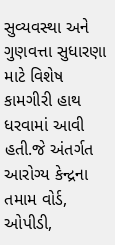સુવ્યવસ્થા અને ગુણવત્તા સુધારણા માટે વિશેષ કામગીરી હાથ ધરવામાં આવી હતી.જે અંતર્ગત આરોગ્ય કેન્દ્રના તમામ વોર્ડ, ઓપીડી,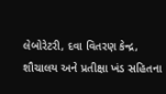લેબોરેટરી, દવા વિતરણ કેન્દ્ર, શૌચાલય અને પ્રતીક્ષા ખંડ સહિતના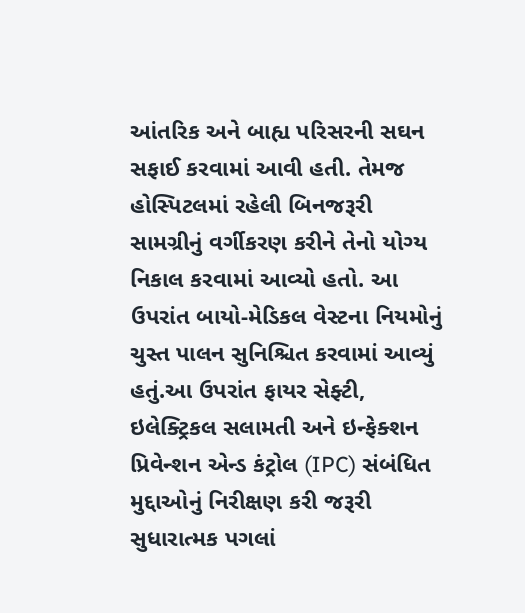આંતરિક અને બાહ્ય પરિસરની સઘન સફાઈ કરવામાં આવી હતી. તેમજ હોસ્પિટલમાં રહેલી બિનજરૂરી સામગ્રીનું વર્ગીકરણ કરીને તેનો યોગ્ય નિકાલ કરવામાં આવ્યો હતો. આ ઉપરાંત બાયો-મેડિકલ વેસ્ટના નિયમોનું ચુસ્ત પાલન સુનિશ્ચિત કરવામાં આવ્યું હતું.આ ઉપરાંત ફાયર સેફ્ટી, ઇલેક્ટ્રિકલ સલામતી અને ઇન્ફેક્શન પ્રિવેન્શન એન્ડ કંટ્રોલ (IPC) સંબંધિત મુદ્દાઓનું નિરીક્ષણ કરી જરૂરી સુધારાત્મક પગલાં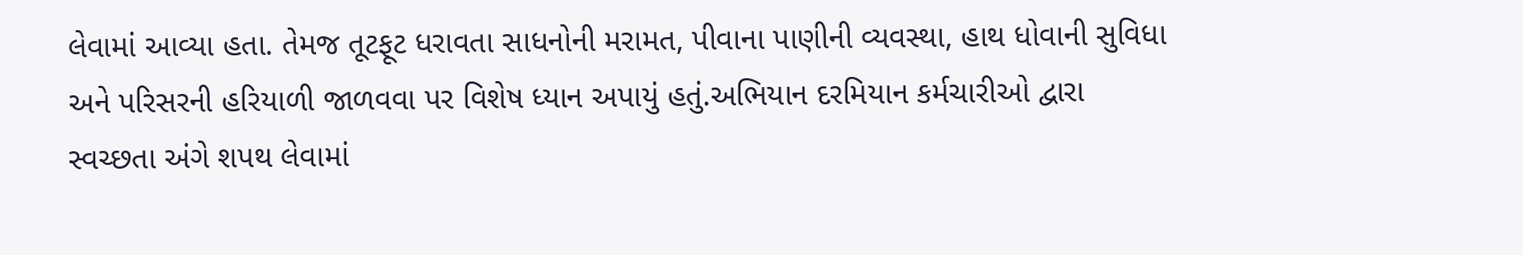લેવામાં આવ્યા હતા. તેમજ તૂટફૂટ ધરાવતા સાધનોની મરામત, પીવાના પાણીની વ્યવસ્થા, હાથ ધોવાની સુવિધા અને પરિસરની હરિયાળી જાળવવા પર વિશેષ ધ્યાન અપાયું હતું.અભિયાન દરમિયાન કર્મચારીઓ દ્વારા સ્વચ્છતા અંગે શપથ લેવામાં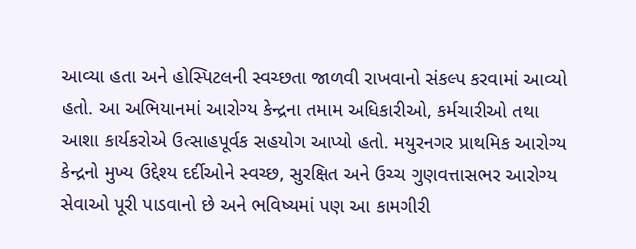આવ્યા હતા અને હોસ્પિટલની સ્વચ્છતા જાળવી રાખવાનો સંકલ્પ કરવામાં આવ્યો હતો. આ અભિયાનમાં આરોગ્ય કેન્દ્રના તમામ અધિકારીઓ, કર્મચારીઓ તથા આશા કાર્યકરોએ ઉત્સાહપૂર્વક સહયોગ આપ્યો હતો. મયુરનગર પ્રાથમિક આરોગ્ય કેન્દ્રનો મુખ્ય ઉદ્દેશ્ય દર્દીઓને સ્વચ્છ, સુરક્ષિત અને ઉચ્ચ ગુણવત્તાસભર આરોગ્ય સેવાઓ પૂરી પાડવાનો છે અને ભવિષ્યમાં પણ આ કામગીરી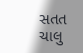સતત ચાલુ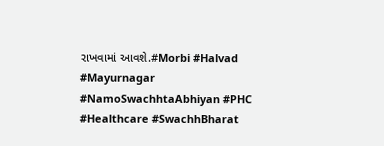રાખવામાં આવશે.#Morbi #Halvad #Mayurnagar #NamoSwachhtaAbhiyan #PHC #Healthcare #SwachhBharat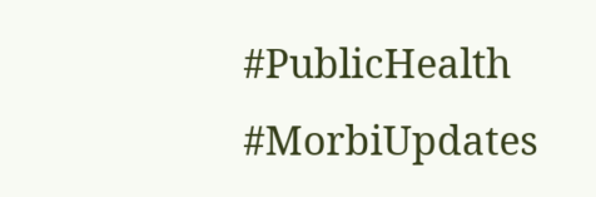#PublicHealth #MorbiUpdates